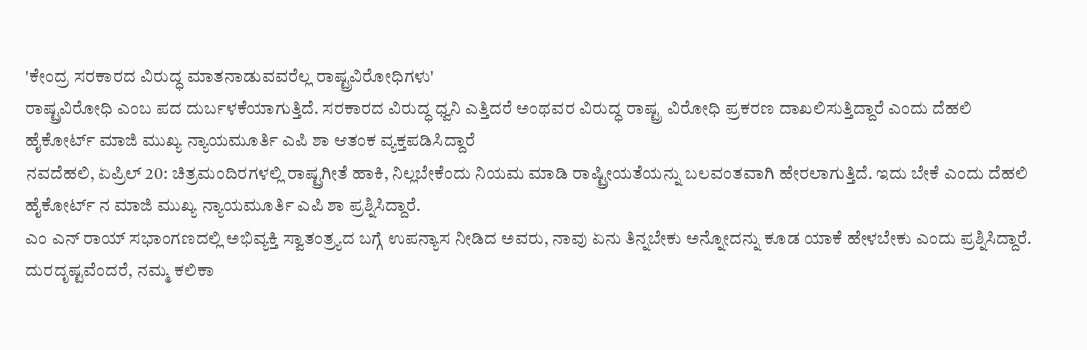'ಕೇಂದ್ರ ಸರಕಾರದ ವಿರುದ್ಧ ಮಾತನಾಡುವವರೆಲ್ಲ ರಾಷ್ಟ್ರವಿರೋಧಿಗಳು'
ರಾಷ್ಟ್ರವಿರೋಧಿ ಎಂಬ ಪದ ದುರ್ಬಳಕೆಯಾಗುತ್ತಿದೆ. ಸರಕಾರದ ವಿರುದ್ಧ ಧ್ವನಿ ಎತ್ತಿದರೆ ಅಂಥವರ ವಿರುದ್ಧ ರಾಷ್ಟ್ರ ವಿರೋಧಿ ಪ್ರಕರಣ ದಾಖಲಿಸುತ್ತಿದ್ದಾರೆ ಎಂದು ದೆಹಲಿ ಹೈಕೋರ್ಟ್ ಮಾಜಿ ಮುಖ್ಯ ನ್ಯಾಯಮೂರ್ತಿ ಎಪಿ ಶಾ ಆತಂಕ ವ್ಯಕ್ತಪಡಿಸಿದ್ದಾರೆ
ನವದೆಹಲಿ, ಏಪ್ರಿಲ್ 20: ಚಿತ್ರಮಂದಿರಗಳಲ್ಲಿ ರಾಷ್ಟ್ರಗೀತೆ ಹಾಕಿ, ನಿಲ್ಲಬೇಕೆಂದು ನಿಯಮ ಮಾಡಿ ರಾಷ್ಟ್ರೀಯತೆಯನ್ನು ಬಲವಂತವಾಗಿ ಹೇರಲಾಗುತ್ತಿದೆ. ಇದು ಬೇಕೆ ಎಂದು ದೆಹಲಿ ಹೈಕೋರ್ಟ್ ನ ಮಾಜಿ ಮುಖ್ಯ ನ್ಯಾಯಮೂರ್ತಿ ಎಪಿ ಶಾ ಪ್ರಶ್ನಿಸಿದ್ದಾರೆ.
ಎಂ ಎನ್ ರಾಯ್ ಸಭಾಂಗಣದಲ್ಲಿ ಅಭಿವ್ಯಕ್ತಿ ಸ್ವಾತಂತ್ರ್ಯದ ಬಗ್ಗೆ ಉಪನ್ಯಾಸ ನೀಡಿದ ಅವರು, ನಾವು ಏನು ತಿನ್ನಬೇಕು ಅನ್ನೋದನ್ನು ಕೂಡ ಯಾಕೆ ಹೇಳಬೇಕು ಎಂದು ಪ್ರಶ್ನಿಸಿದ್ದಾರೆ.
ದುರದೃಷ್ಟವೆಂದರೆ, ನಮ್ಮ ಕಲಿಕಾ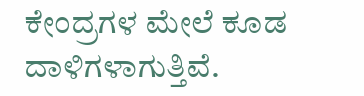ಕೇಂದ್ರಗಳ ಮೇಲೆ ಕೂಡ ದಾಳಿಗಳಾಗುತ್ತಿವೆ.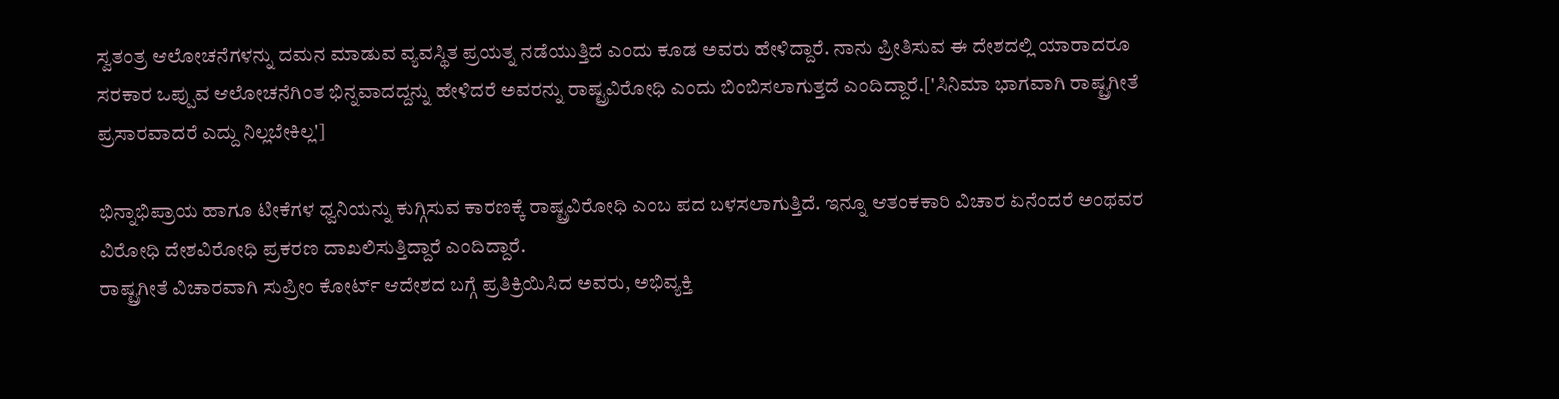ಸ್ವತಂತ್ರ ಆಲೋಚನೆಗಳನ್ನು ದಮನ ಮಾಡುವ ವ್ಯವಸ್ಥಿತ ಪ್ರಯತ್ನ ನಡೆಯುತ್ತಿದೆ ಎಂದು ಕೂಡ ಅವರು ಹೇಳಿದ್ದಾರೆ. ನಾನು ಪ್ರೀತಿಸುವ ಈ ದೇಶದಲ್ಲಿ ಯಾರಾದರೂ ಸರಕಾರ ಒಪ್ಪುವ ಆಲೋಚನೆಗಿಂತ ಭಿನ್ನವಾದದ್ದನ್ನು ಹೇಳಿದರೆ ಅವರನ್ನು ರಾಷ್ಟ್ರವಿರೋಧಿ ಎಂದು ಬಿಂಬಿಸಲಾಗುತ್ತದೆ ಎಂದಿದ್ದಾರೆ.['ಸಿನಿಮಾ ಭಾಗವಾಗಿ ರಾಷ್ಟ್ರಗೀತೆ ಪ್ರಸಾರವಾದರೆ ಎದ್ದು ನಿಲ್ಲಬೇಕಿಲ್ಲ']

ಭಿನ್ನಾಭಿಪ್ರಾಯ ಹಾಗೂ ಟೀಕೆಗಳ ಧ್ವನಿಯನ್ನು ಕುಗ್ಗಿಸುವ ಕಾರಣಕ್ಕೆ ರಾಷ್ಟ್ರವಿರೋಧಿ ಎಂಬ ಪದ ಬಳಸಲಾಗುತ್ತಿದೆ. ಇನ್ನೂ ಆತಂಕಕಾರಿ ವಿಚಾರ ಏನೆಂದರೆ ಅಂಥವರ ವಿರೋಧಿ ದೇಶವಿರೋಧಿ ಪ್ರಕರಣ ದಾಖಲಿಸುತ್ತಿದ್ದಾರೆ ಎಂದಿದ್ದಾರೆ.
ರಾಷ್ಟ್ರಗೀತೆ ವಿಚಾರವಾಗಿ ಸುಪ್ರೀಂ ಕೋರ್ಟ್ ಆದೇಶದ ಬಗ್ಗೆ ಪ್ರತಿಕ್ರಿಯಿಸಿದ ಅವರು, ಅಭಿವ್ಯಕ್ತಿ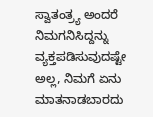ಸ್ವಾತಂತ್ರ್ಯ ಅಂದರೆ ನಿಮಗನಿಸಿದ್ದನ್ನು ವ್ಯಕ್ತಪಡಿಸುವುದಷ್ಟೇ ಅಲ್ಲ, ನಿಮಗೆ ಏನು ಮಾತನಾಡಬಾರದು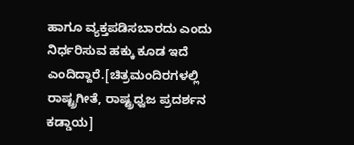ಹಾಗೂ ವ್ಯಕ್ತಪಡಿಸಬಾರದು ಎಂದು ನಿರ್ಧರಿಸುವ ಹಕ್ಕು ಕೂಡ ಇದೆ ಎಂದಿದ್ದಾರೆ.[ಚಿತ್ರಮಂದಿರಗಳಲ್ಲಿ ರಾಷ್ಟ್ರಗೀತೆ, ರಾಷ್ಟ್ರಧ್ವಜ ಪ್ರದರ್ಶನ ಕಡ್ಡಾಯ]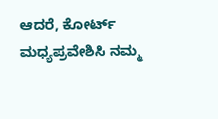ಆದರೆ, ಕೋರ್ಟ್ ಮಧ್ಯಪ್ರವೇಶಿಸಿ ನಮ್ಮ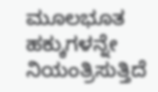ಮೂಲಭೂತ ಹಕ್ಕುಗಳನ್ನೇ ನಿಯಂತ್ರಿಸುತ್ತಿದೆ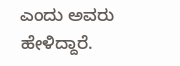ಎಂದು ಅವರು ಹೇಳಿದ್ದಾರೆ.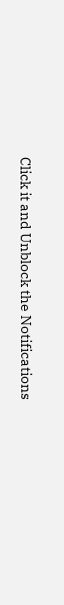Click it and Unblock the Notifications